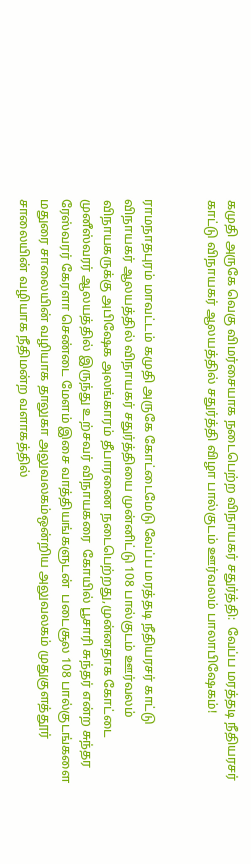கமுதி அருகே வெகு விமர்சையாக நடைபெற்ற விநாயகர் சதுர்த்தி:  வேப்ப மரத்தடி நீதியரசர்  காட்டு விநாயகர் ஆலயத்தில் சதுர்த்தி விழா பால்குடம் ஊர்வலம் பாலாபிஷேகம்!


ராமநாதபுரம் மாவட்டம் கமுதி அருகே கோட்டைமேடு வேப்ப மரத்தடி நீதியரசர் காட்டு விநாயகர் ஆலயத்தில் விநாயகர் சதுர்த்தியை முன்னிட்டு 108 பால்குடம் ஊர்வலம் விநாயகருக்கு அபிஷேக அலங்காரம் தீபாரணை நடைபெற்றது,முன்னதாக கோட்டை முனீஸ்வரர் ஆலயத்தில் இருந்து உற்சவர் விநாயகரை  கோயில் பூசாரி சுந்தர் என்ற சுந்தர ரேஸ்வரர் கேரளா செண்டை மேளம் இசை வாத்தியங்களுடன்  படைசூல 108 பால்குடங்களை  மதுரை சாலையின் வழியாக தாலுகா அலுவலகம்ஒன்றிய அலுவலகம் முதுகுளத்தூர் சாலையின் வழியாக நீதிமன்ற வளாகத்தில்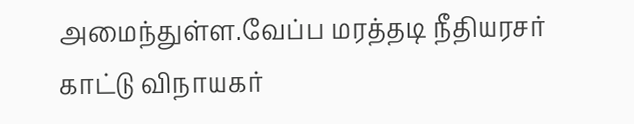அமைந்துள்ள.வேப்ப மரத்தடி நீதியரசர் காட்டு விநாயகர்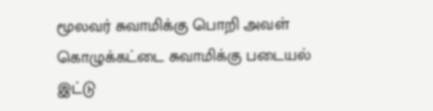மூலவர் சுவாமிக்கு பொறி அவள் கொழுக்கட்டை சுவாமிக்கு படையல் இட்டு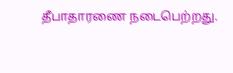தீபாதாரணை நடைபெற்றது.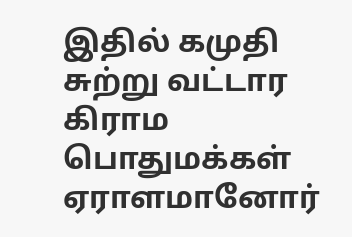இதில் கமுதி சுற்று வட்டார கிராம பொதுமக்கள்  ஏராளமானோர்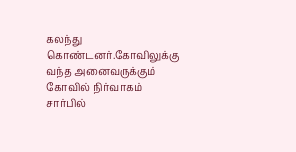கலந்து கொண்டனர்.கோவிலுக்கு வந்த அனைவருக்கும் கோவில் நிர்வாகம் சார்பில்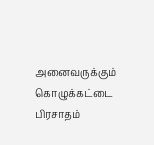அனைவருக்கும் கொழுக்கட்டை பிரசாதம்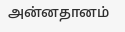அன்னதானம்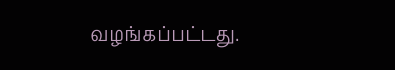வழங்கப்பட்டது.